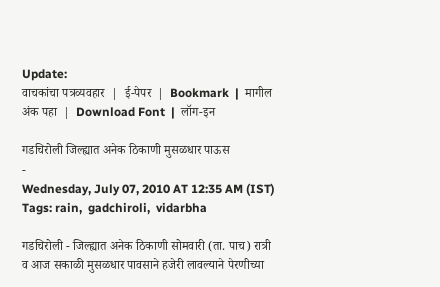Update:
वाचकांचा पत्रव्यवहार  |  ई-पेपर  |  Bookmark  |  मागील अंक पहा  |  Download Font  |  लॉग-इन

गडचिरोली जिल्ह्यात अनेक ठिकाणी मुसळधार पाऊस
-
Wednesday, July 07, 2010 AT 12:35 AM (IST)
Tags: rain,  gadchiroli,  vidarbha

गडचिरोली - जिल्ह्यात अनेक ठिकाणी सोमवारी (ता. पाच) रात्री व आज सकाळी मुसळधार पावसाने हजेरी लावल्याने पेरणीच्या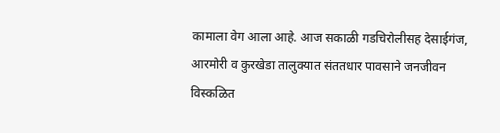कामाला वेग आला आहे. आज सकाळी गडचिरोलीसह देसाईगंज, आरमोरी व कुरखेडा तालुक्‍यात संततधार पावसाने जनजीवन विस्कळित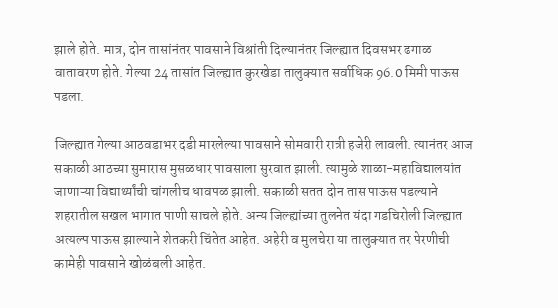झाले होते. मात्र, दोन तासांनंतर पावसाने विश्रांती दिल्यानंतर जिल्ह्यात दिवसभर ढगाळ वातावरण होते. गेल्या 24 तासांत जिल्ह्यात कुरखेडा तालुक्‍यात सर्वाधिक 96.0 मिमी पाऊस पडला.

जिल्ह्यात गेल्या आठवडाभर दडी मारलेल्या पावसाने सोमवारी रात्री हजेरी लावली. त्यानंतर आज सकाळी आठच्या सुमारास मुसळधार पावसाला सुरवात झाली. त्यामुळे शाळा-महाविद्यालयांत जाणाऱ्या विद्यार्थ्यांची चांगलीच धावपळ झाली. सकाळी सतत दोन तास पाऊस पडल्याने शहरातील सखल भागात पाणी साचले होते. अन्य जिल्ह्यांच्या तुलनेत यंदा गडचिरोली जिल्ह्यात अत्यल्प पाऊस झाल्याने शेतकरी चिंतेत आहेत. अहेरी व मुलचेरा या तालुक्‍यात तर पेरणीची कामेही पावसाने खोळंबली आहेत.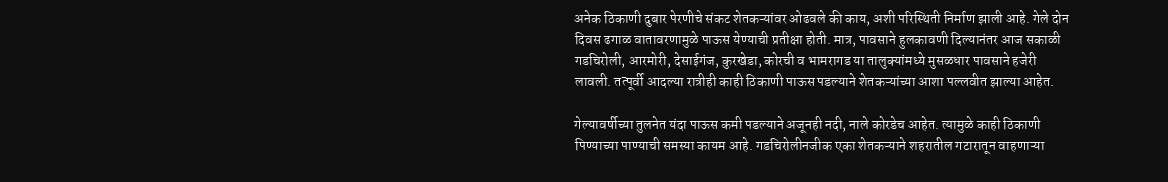अनेक ठिकाणी दुबार पेरणीचे संकट शेतकऱ्यांवर ओढवले की काय, अशी परिस्थिती निर्माण झाली आहे. गेले दोन दिवस ढगाळ वातावरणामुळे पाऊस येण्याची प्रतीक्षा होती. मात्र, पावसाने हुलकावणी दिल्यानंतर आज सकाळी गडचिरोली, आरमोरी, देसाईगंज, कुरखेडा, कोरची व भामरागड या तालुक्‍यांमध्ये मुसळधार पावसाने हजेरी लावली. तत्पूर्वी आदल्या रात्रीही काही ठिकाणी पाऊस पडल्याने शेतकऱ्यांच्या आशा पल्लवीत झाल्या आहेत.

गेल्यावर्षीच्या तुलनेत यंदा पाऊस कमी पडल्याने अजूनही नदी, नाले कोरडेच आहेत. त्यामुळे काही ठिकाणी पिण्याच्या पाण्याची समस्या कायम आहे. गडचिरोलीनजीक एका शेतकऱ्याने शहरातील गटारातून वाहणाऱ्या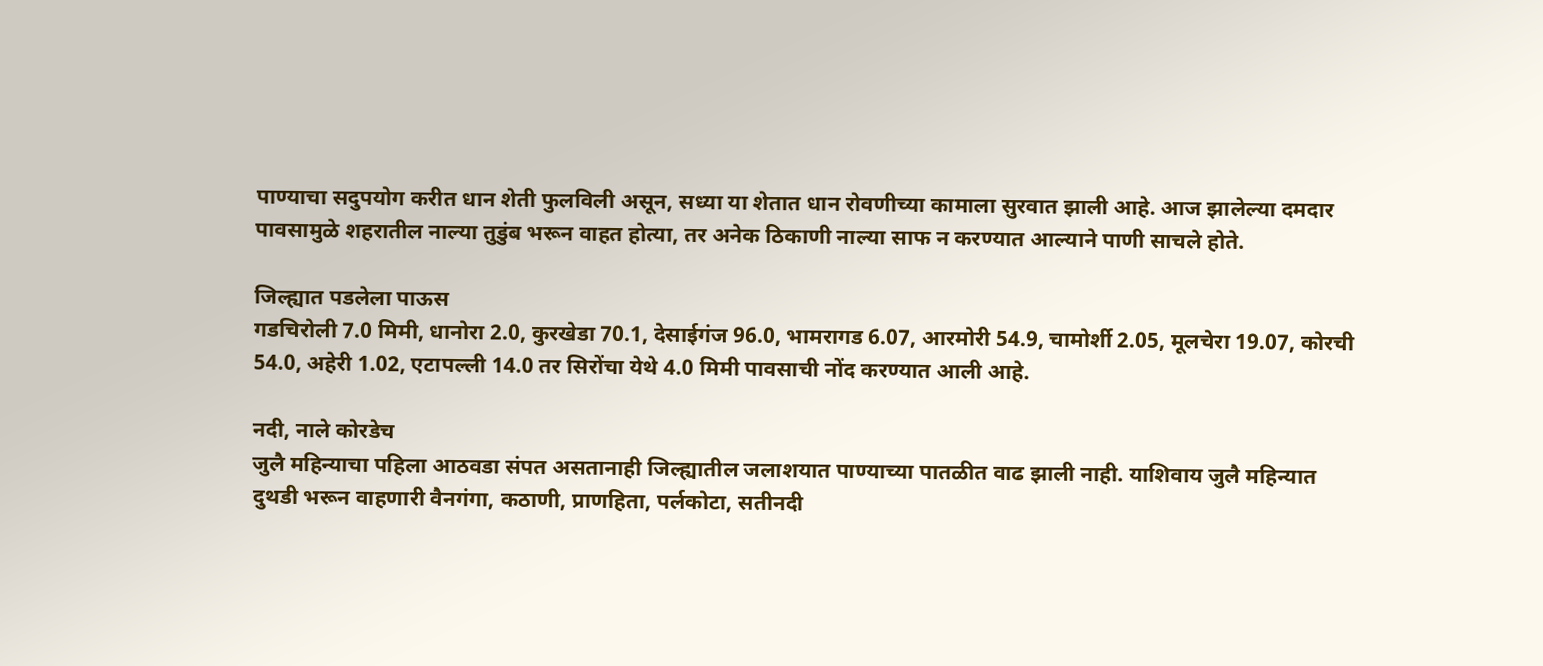पाण्याचा सदुपयोग करीत धान शेती फुलविली असून, सध्या या शेतात धान रोवणीच्या कामाला सुरवात झाली आहे. आज झालेल्या दमदार पावसामुळे शहरातील नाल्या तुडुंब भरून वाहत होत्या, तर अनेक ठिकाणी नाल्या साफ न करण्यात आल्याने पाणी साचले होते.

जिल्ह्यात पडलेला पाऊस
गडचिरोली 7.0 मिमी, धानोरा 2.0, कुरखेडा 70.1, देसाईगंज 96.0, भामरागड 6.07, आरमोरी 54.9, चामोर्शी 2.05, मूलचेरा 19.07, कोरची 54.0, अहेरी 1.02, एटापल्ली 14.0 तर सिरोंचा येथे 4.0 मिमी पावसाची नोंद करण्यात आली आहे.

नदी, नाले कोरडेच
जुलै महिन्याचा पहिला आठवडा संपत असतानाही जिल्ह्यातील जलाशयात पाण्याच्या पातळीत वाढ झाली नाही. याशिवाय जुलै महिन्यात दुथडी भरून वाहणारी वैनगंगा, कठाणी, प्राणहिता, पर्लकोटा, सतीनदी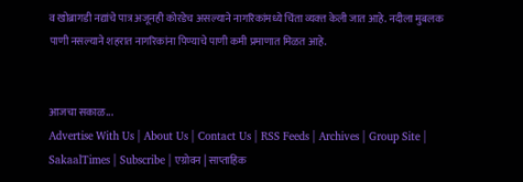व खोब्रागडी नद्यांचे पात्र अजूनही कोरडेच असल्याने नागरिकांमध्ये चिंता व्यक्‍त केली जात आहे. नदीला मुबलक पाणी नसल्याने शहरात नागरिकांना पिण्याचे पाणी कमी प्रमाणात मिळत आहे.


आजचा सकाळ...
Advertise With Us | About Us | Contact Us | RSS Feeds | Archives | Group Site | SakaalTimes | Subscribe | एग्रोवन | साप्ताहिक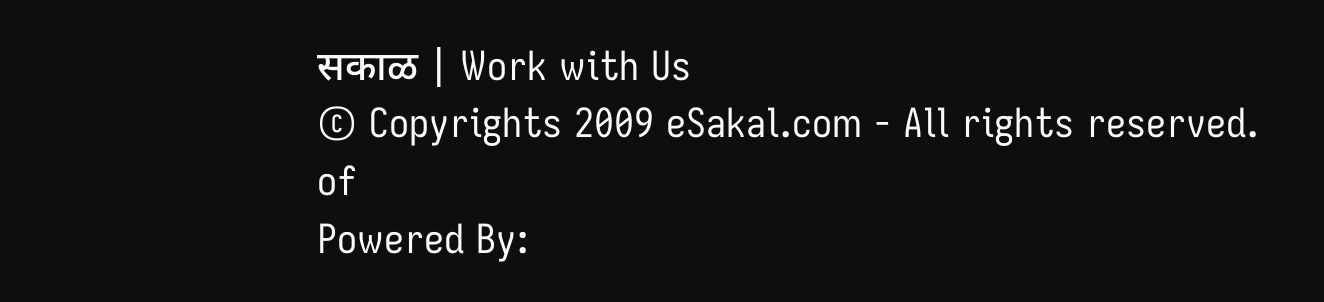सकाळ | Work with Us
© Copyrights 2009 eSakal.com - All rights reserved.
of
Powered By: